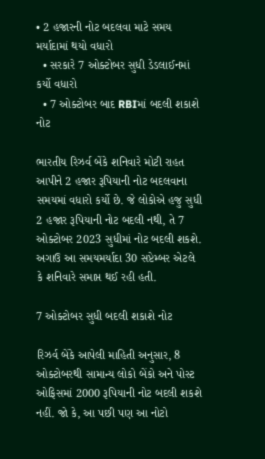• 2 હજારની નોટ બદલવા માટે સમય મર્યાદામાં થયો વધારો
  • સરકારે 7 ઓક્ટોબર સુધી ડેડલાઈનમાં કર્યો વધારો
  • 7 ઓક્ટોબર બાદ RBIમાં બદલી શકાશે નોટ

ભારતીય રિઝર્વ બેંકે શનિવારે મોટી રાહત આપીને 2 હજાર રૂપિયાની નોટ બદલવાના સમયમાં વધારો કર્યો છે. જે લોકોએ હજુ સુધી 2 હજાર રૂપિયાની નોટ બદલી નથી, તે 7 ઓક્ટોબર 2023 સુધીમાં નોટ બદલી શકશે. અગાઉ આ સમયમર્યાદા 30 સપ્ટેમ્બર એટલે કે શનિવારે સમાપ્ત થઈ રહી હતી.

7 ઓક્ટોબર સુધી બદલી શકાશે નોટ

રિઝર્વ બેંકે આપેલી માહિતી અનુસાર, 8 ઓક્ટોબરથી સામાન્ય લોકો બેંકો અને પોસ્ટ ઓફિસમાં 2000 રૂપિયાની નોટ બદલી શકશે નહીં. જો કે, આ પછી પણ આ નોટો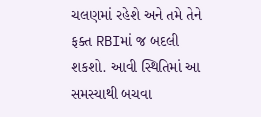ચલણમાં રહેશે અને તમે તેને ફક્ત RBIમાં જ બદલી શકશો. આવી સ્થિતિમાં આ સમસ્યાથી બચવા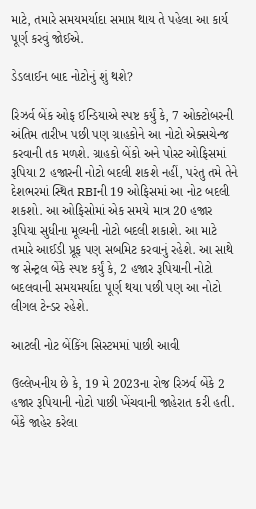માટે, તમારે સમયમર્યાદા સમાપ્ત થાય તે પહેલા આ કાર્ય પૂર્ણ કરવું જોઈએ.

ડેડલાઈન બાદ નોટોનું શું થશે?

રિઝર્વ બેંક ઓફ ઈન્ડિયાએ સ્પષ્ટ કર્યું કે, 7 ઓક્ટોબરની અંતિમ તારીખ પછી પણ ગ્રાહકોને આ નોટો એક્સચેન્જ કરવાની તક મળશે. ગ્રાહકો બેંકો અને પોસ્ટ ઓફિસમાં રૂપિયા 2 હજારની નોટો બદલી શકશે નહીં, પરંતુ તમે તેને દેશભરમાં સ્થિત RBIની 19 ઓફિસમાં આ નોટ બદલી શકશો. આ ઓફિસોમાં એક સમયે માત્ર 20 હજાર રૂપિયા સુધીના મૂલ્યની નોટો બદલી શકાશે. આ માટે તમારે આઈડી પ્રૂફ પણ સબમિટ કરવાનું રહેશે. આ સાથે જ સેન્ટ્રલ બેંકે સ્પષ્ટ કર્યું કે, 2 હજાર રૂપિયાની નોટો બદલવાની સમયમર્યાદા પૂર્ણ થયા પછી પણ આ નોટો લીગલ ટેન્ડર રહેશે.

આટલી નોટ બેંકિંગ સિસ્ટમમાં પાછી આવી

ઉલ્લેખનીય છે કે, 19 મે 2023ના રોજ રિઝર્વ બેંકે 2 હજાર રૂપિયાની નોટો પાછી ખેંચવાની જાહેરાત કરી હતી. બેંકે જાહેર કરેલા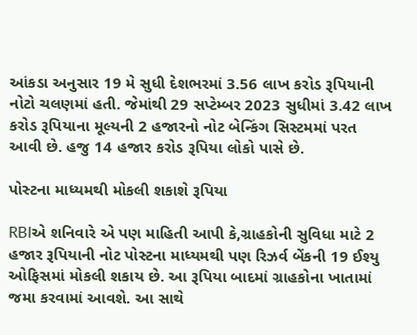આંકડા અનુસાર 19 મે સુધી દેશભરમાં 3.56 લાખ કરોડ રૂપિયાની નોટો ચલણમાં હતી. જેમાંથી 29 સપ્ટેમ્બર 2023 સુધીમાં 3.42 લાખ કરોડ રૂપિયાના મૂલ્યની 2 હજારનો નોટ બેન્કિંગ સિસ્ટમમાં પરત આવી છે. હજુ 14 હજાર કરોડ રૂપિયા લોકો પાસે છે.

પોસ્ટના માધ્યમથી મોકલી શકાશે રૂપિયા

RBIએ શનિવારે એ પણ માહિતી આપી કે,ગ્રાહકોની સુવિધા માટે 2 હજાર રૂપિયાની નોટ પોસ્ટના માધ્યમથી પણ રિઝર્વ બેંકની 19 ઈશ્યુ ઓફિસમાં મોકલી શકાય છે. આ રૂપિયા બાદમાં ગ્રાહકોના ખાતામાં જમા કરવામાં આવશે. આ સાથે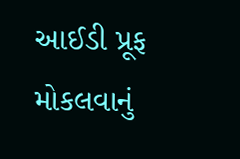આઈડી પ્રૂફ મોકલવાનું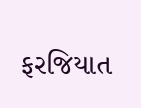ફરજિયાત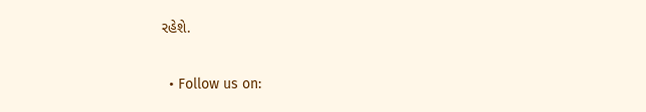રહેશે.

  • Follow us on: